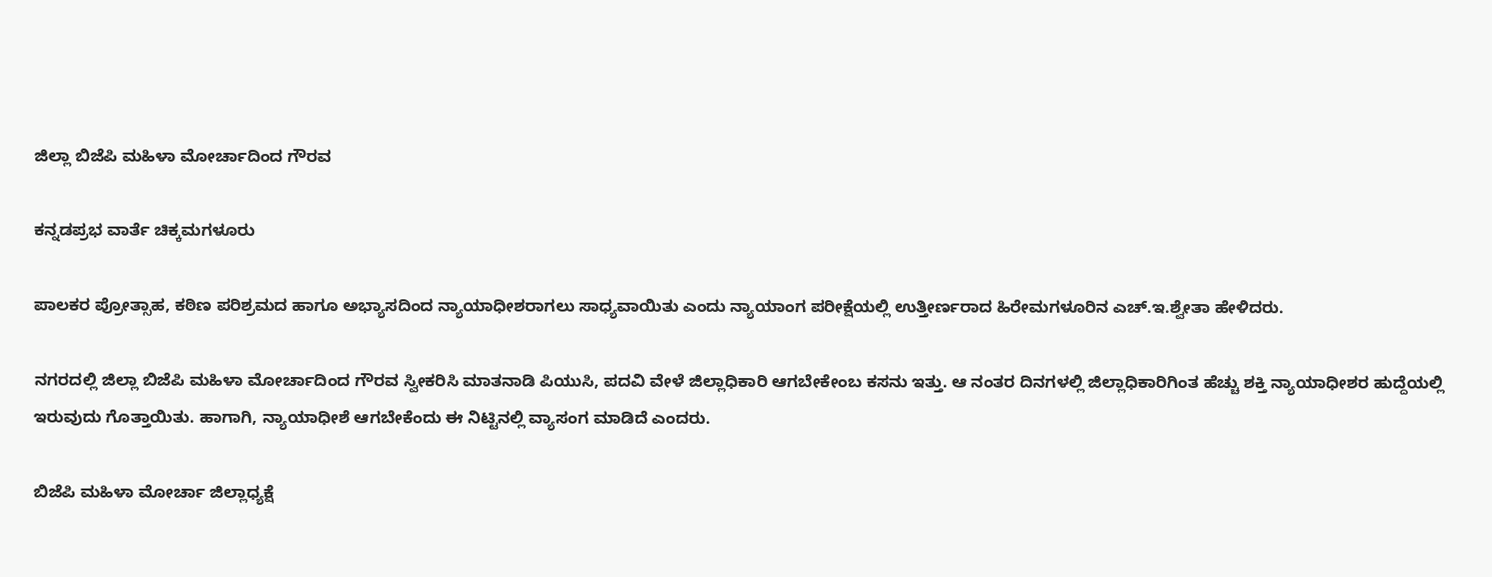ಜಿಲ್ಲಾ ಬಿಜೆಪಿ ಮಹಿಳಾ ಮೋರ್ಚಾದಿಂದ ಗೌರವ

ಕನ್ನಡಪ್ರಭ ವಾರ್ತೆ ಚಿಕ್ಕಮಗಳೂರು

ಪಾಲಕರ ಪ್ರೋತ್ಸಾಹ, ಕಠಿಣ ಪರಿಶ್ರಮದ ಹಾಗೂ ಅಭ್ಯಾಸದಿಂದ ನ್ಯಾಯಾಧೀಶರಾಗಲು ಸಾಧ್ಯವಾಯಿತು ಎಂದು ನ್ಯಾಯಾಂಗ ಪರೀಕ್ಷೆಯಲ್ಲಿ ಉತ್ತೀರ್ಣರಾದ ಹಿರೇಮಗಳೂರಿನ ಎಚ್‌.ಇ.ಶ್ವೇತಾ ಹೇಳಿದರು.

ನಗರದಲ್ಲಿ ಜಿಲ್ಲಾ ಬಿಜೆಪಿ ಮಹಿಳಾ ಮೋರ್ಚಾದಿಂದ ಗೌರವ ಸ್ವೀಕರಿಸಿ ಮಾತನಾಡಿ ಪಿಯುಸಿ, ಪದವಿ ವೇಳೆ ಜಿಲ್ಲಾಧಿಕಾರಿ ಆಗಬೇಕೇಂಬ ಕಸನು ಇತ್ತು. ಆ ನಂತರ ದಿನಗಳಲ್ಲಿ ಜಿಲ್ಲಾಧಿಕಾರಿಗಿಂತ ಹೆಚ್ಚು ಶಕ್ತಿ ನ್ಯಾಯಾಧೀಶರ ಹುದ್ದೆಯಲ್ಲಿ ಇರುವುದು ಗೊತ್ತಾಯಿತು. ಹಾಗಾಗಿ, ನ್ಯಾಯಾಧೀಶೆ ಆಗಬೇಕೆಂದು ಈ ನಿಟ್ಟಿನಲ್ಲಿ ವ್ಯಾಸಂಗ ಮಾಡಿದೆ ಎಂದರು.

ಬಿಜೆಪಿ ಮಹಿಳಾ ಮೋರ್ಚಾ ಜಿಲ್ಲಾಧ್ಯಕ್ಷೆ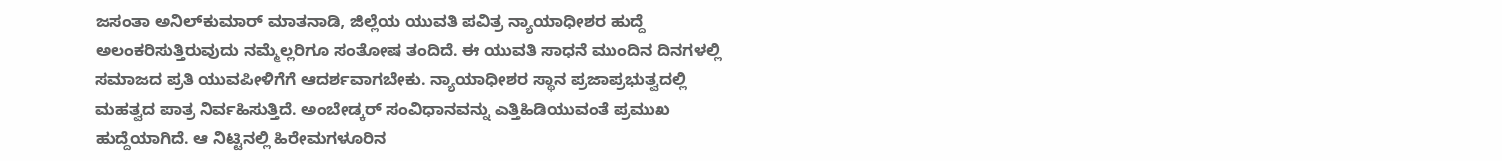ಜಸಂತಾ ಅನಿಲ್‌ಕುಮಾರ್ ಮಾತನಾಡಿ, ಜಿಲ್ಲೆಯ ಯುವತಿ ಪವಿತ್ರ ನ್ಯಾಯಾಧೀಶರ ಹುದ್ದೆ ಅಲಂಕರಿಸುತ್ತಿರುವುದು ನಮ್ಮೆಲ್ಲರಿಗೂ ಸಂತೋಷ ತಂದಿದೆ. ಈ ಯುವತಿ ಸಾಧನೆ ಮುಂದಿನ ದಿನಗಳಲ್ಲಿ ಸಮಾಜದ ಪ್ರತಿ ಯುವಪೀಳಿಗೆಗೆ ಆದರ್ಶವಾಗಬೇಕು. ನ್ಯಾಯಾಧೀಶರ ಸ್ಥಾನ ಪ್ರಜಾಪ್ರಭುತ್ವದಲ್ಲಿ ಮಹತ್ವದ ಪಾತ್ರ ನಿರ್ವಹಿಸುತ್ತಿದೆ. ಅಂಬೇಡ್ಕರ್‌ ಸಂವಿಧಾನವನ್ನು ಎತ್ತಿಹಿಡಿಯುವಂತೆ ಪ್ರಮುಖ ಹುದ್ದೆಯಾಗಿದೆ. ಆ ನಿಟ್ಟಿನಲ್ಲಿ ಹಿರೇಮಗಳೂರಿನ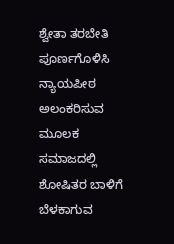ಶ್ವೇತಾ ತರಬೇತಿ ಪೂರ್ಣಗೊಳಿಸಿ ನ್ಯಾಯಪೀಠ ಅಲಂಕರಿಸುವ ಮೂಲಕ ಸಮಾಜದಲ್ಲಿ ಶೋಷಿತರ ಬಾಳಿಗೆ ಬೆಳಕಾಗುವ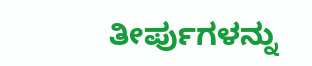ತೀರ್ಪುಗಳನ್ನು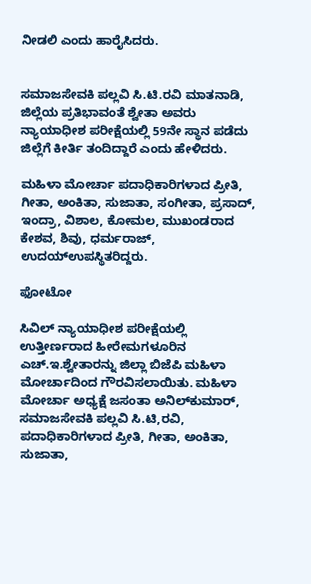ನೀಡಲಿ ಎಂದು ಹಾರೈಸಿದರು.


ಸಮಾಜಸೇವಕಿ ಪಲ್ಲವಿ ಸಿ.ಟಿ.ರವಿ ಮಾತನಾಡಿ, ಜಿಲ್ಲೆಯ ಪ್ರತಿಭಾವಂತೆ ಶ್ವೇತಾ ಅವರು ನ್ಯಾಯಾಧೀಶ ಪರೀಕ್ಷೆಯಲ್ಲಿ 59ನೇ ಸ್ಥಾನ ಪಡೆದು ಜಿಲ್ಲೆಗೆ ಕೀರ್ತಿ ತಂದಿದ್ದಾರೆ ಎಂದು ಹೇಳಿದರು.

ಮಹಿಳಾ ಮೋರ್ಚಾ ಪದಾಧಿಕಾರಿಗಳಾದ ಪ್ರೀತಿ, ಗೀತಾ, ಅಂಕಿತಾ, ಸುಜಾತಾ, ಸಂಗೀತಾ, ಪ್ರಸಾದ್, ಇಂದ್ರಾ, ವಿಶಾಲ, ಕೋಮಲ, ಮುಖಂಡರಾದ ಕೇಶವ, ಶಿವು, ಧರ್ಮರಾಜ್, ಉದಯ್ಉಪಸ್ಥಿತರಿದ್ದರು.

ಫೋಟೋ

ಸಿವಿಲ್‌ ನ್ಯಾಯಾಧೀಶ ಪರೀಕ್ಷೆಯಲ್ಲಿ ಉತ್ತೀರ್ಣರಾದ ಹೀರೇಮಗಳೂರಿನ ಎಚ್‌.ಇ.ಶ್ವೇತಾರನ್ನು ಜಿಲ್ಲಾ ಬಿಜೆಪಿ ಮಹಿಳಾ ಮೋರ್ಚಾದಿಂದ ಗೌರವಿಸಲಾಯಿತು. ಮಹಿಳಾ ಮೋರ್ಚಾ ಅಧ್ಯಕ್ಷೆ ಜಸಂತಾ ಅನಿಲ್‌ಕುಮಾರ್, ಸಮಾಜಸೇವಕಿ ಪಲ್ಲವಿ ಸಿ.ಟಿ,ರವಿ, ಪದಾಧಿಕಾರಿಗಳಾದ ಪ್ರೀತಿ, ಗೀತಾ, ಅಂಕಿತಾ, ಸುಜಾತಾ,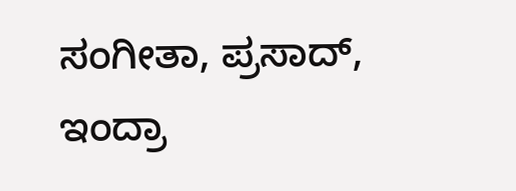ಸಂಗೀತಾ, ಪ್ರಸಾದ್, ಇಂದ್ರಾ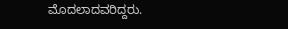ಮೊದಲಾದವರಿದ್ದರು.